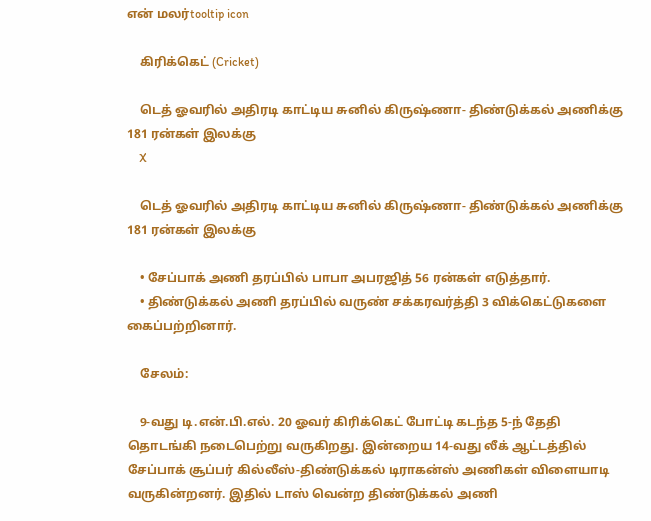என் மலர்tooltip icon

    கிரிக்கெட் (Cricket)

    டெத் ஓவரில் அதிரடி காட்டிய சுனில் கிருஷ்ணா- திண்டுக்கல் அணிக்கு 181 ரன்கள் இலக்கு
    X

    டெத் ஓவரில் அதிரடி காட்டிய சுனில் கிருஷ்ணா- திண்டுக்கல் அணிக்கு 181 ரன்கள் இலக்கு

    • சேப்பாக் அணி தரப்பில் பாபா அபரஜித் 56 ரன்கள் எடுத்தார்.
    • திண்டுக்கல் அணி தரப்பில் வருண் சக்கரவர்த்தி 3 விக்கெட்டுகளை கைப்பற்றினார்.

    சேலம்:

    9-வது டி.என்.பி.எல். 20 ஓவர் கிரிக்கெட் போட்டி கடந்த 5-ந் தேதி தொடங்கி நடைபெற்று வருகிறது. இன்றைய 14-வது லீக் ஆட்டத்தில் சேப்பாக் சூப்பர் கில்லீஸ்-திண்டுக்கல் டிராகன்ஸ் அணிகள் விளையாடி வருகின்றனர். இதில் டாஸ் வென்ற திண்டுக்கல் அணி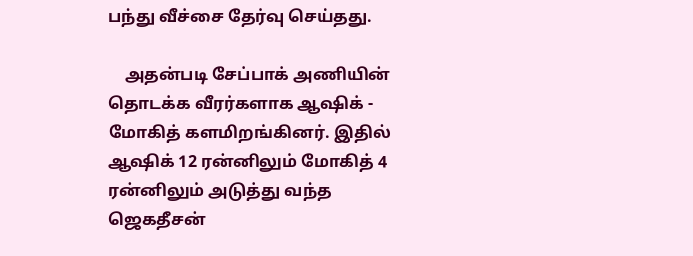பந்து வீச்சை தேர்வு செய்தது.

    அதன்படி சேப்பாக் அணியின் தொடக்க வீரர்களாக ஆஷிக் - மோகித் களமிறங்கினர். இதில் ஆஷிக் 12 ரன்னிலும் மோகித் 4 ரன்னிலும் அடுத்து வந்த ஜெகதீசன்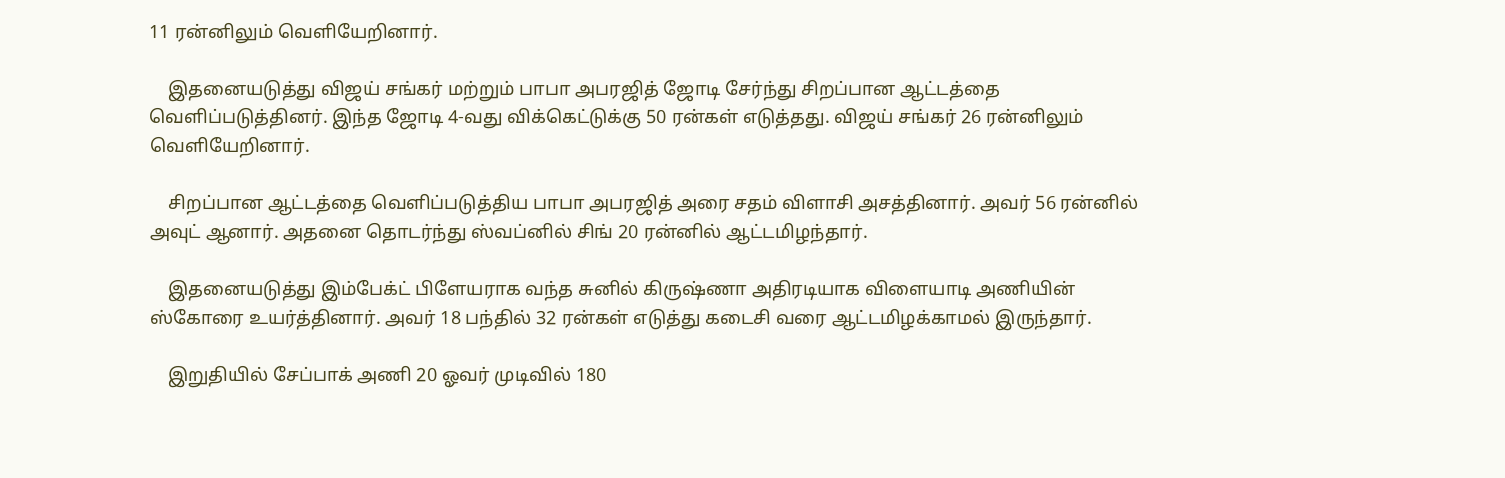11 ரன்னிலும் வெளியேறினார்.

    இதனையடுத்து விஜய் சங்கர் மற்றும் பாபா அபரஜித் ஜோடி சேர்ந்து சிறப்பான ஆட்டத்தை வெளிப்படுத்தினர். இந்த ஜோடி 4-வது விக்கெட்டுக்கு 50 ரன்கள் எடுத்தது. விஜய் சங்கர் 26 ரன்னிலும் வெளியேறினார்.

    சிறப்பான ஆட்டத்தை வெளிப்படுத்திய பாபா அபரஜித் அரை சதம் விளாசி அசத்தினார். அவர் 56 ரன்னில் அவுட் ஆனார். அதனை தொடர்ந்து ஸ்வப்னில் சிங் 20 ரன்னில் ஆட்டமிழந்தார்.

    இதனையடுத்து இம்பேக்ட் பிளேயராக வந்த சுனில் கிருஷ்ணா அதிரடியாக விளையாடி அணியின் ஸ்கோரை உயர்த்தினார். அவர் 18 பந்தில் 32 ரன்கள் எடுத்து கடைசி வரை ஆட்டமிழக்காமல் இருந்தார்.

    இறுதியில் சேப்பாக் அணி 20 ஓவர் முடிவில் 180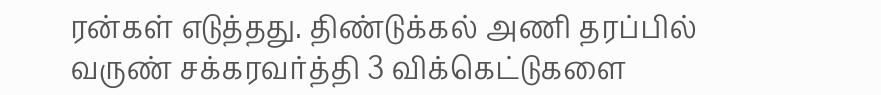ரன்கள் எடுத்தது. திண்டுக்கல் அணி தரப்பில் வருண் சக்கரவர்த்தி 3 விக்கெட்டுகளை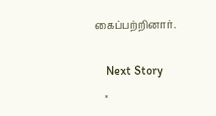கைப்பற்றினார்.

    Next Story
    ×